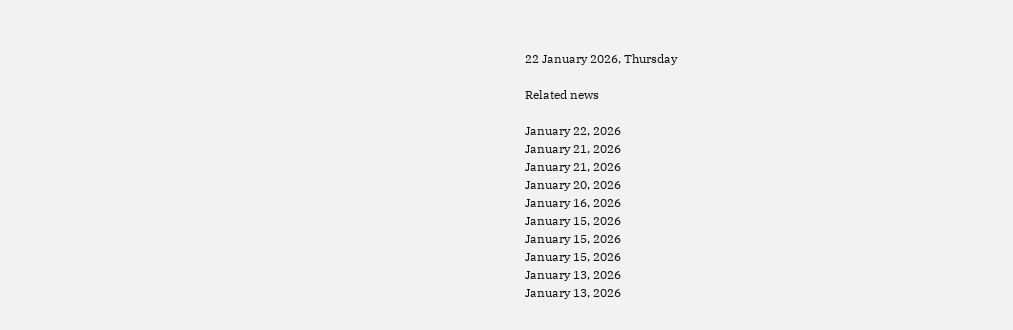22 January 2026, Thursday

Related news

January 22, 2026
January 21, 2026
January 21, 2026
January 20, 2026
January 16, 2026
January 15, 2026
January 15, 2026
January 15, 2026
January 13, 2026
January 13, 2026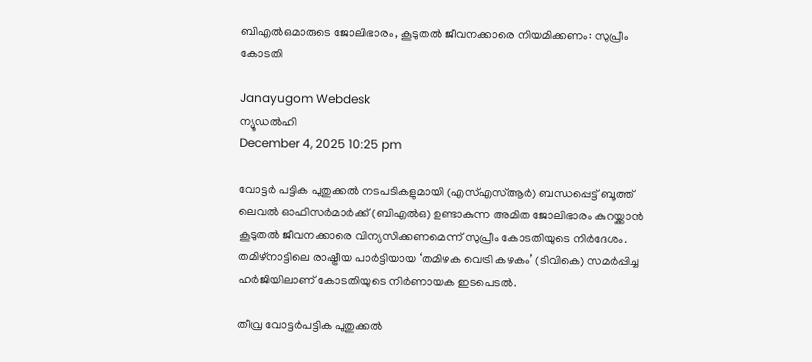ബിഎൽഒമാരുടെ ജോലിഭാരം, കൂടുതൽ ജീവനക്കാരെ നിയമിക്കണം: സുപ്രീം കോടതി

Janayugom Webdesk
ന്യൂഡൽഹി
December 4, 2025 10:25 pm

വോട്ടർ പട്ടിക പുതുക്കൽ നടപടികളുമായി (എസ്‌എസ്‌ആർ) ബന്ധപ്പെട്ട് ബൂത്ത് ലെവൽ ഓഫിസര്‍മാർക്ക് (ബിഎൽഒ) ഉണ്ടാകുന്ന അമിത ജോലിഭാരം കുറയ്ക്കാൻ കൂടുതൽ ജീവനക്കാരെ വിന്യസിക്കണമെന്ന് സുപ്രീം കോടതിയുടെ നിർദേശം. തമിഴ്‌നാട്ടിലെ രാഷ്ട്രീയ പാർട്ടിയായ ‘തമിഴക വെട്രി കഴകം’ (ടിവികെ) സമർപ്പിച്ച ഹർജിയിലാണ് കോടതിയുടെ നിർണായക ഇടപെടൽ.

തീവ്ര വോട്ടർപട്ടിക പുതുക്കൽ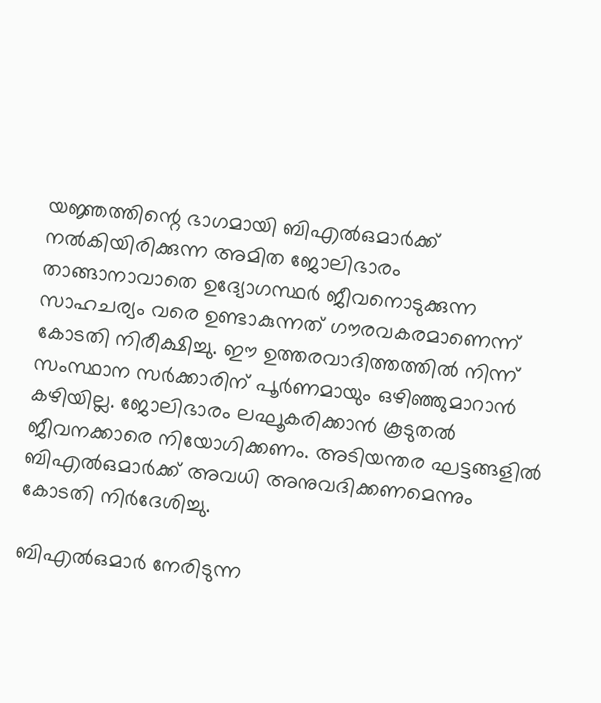യജ്ഞത്തിന്റെ ഭാഗമായി ബിഎൽഒമാർക്ക് നൽകിയിരിക്കുന്ന അമിത ജോലിഭാരം താങ്ങാനാവാതെ ഉദ്യോഗസ്ഥർ ജീവനൊടുക്കുന്ന സാഹചര്യം വരെ ഉണ്ടാകുന്നത് ഗൗരവകരമാണെന്ന് കോടതി നിരീക്ഷിച്ചു. ഈ ഉത്തരവാദിത്തത്തിൽ നിന്ന് സംസ്ഥാന സർക്കാരിന് പൂർണമായും ഒഴിഞ്ഞുമാറാൻ കഴിയില്ല. ജോലിഭാരം ലഘൂകരിക്കാൻ കൂടുതൽ ജീവനക്കാരെ നിയോഗിക്കണം. അടിയന്തര ഘട്ടങ്ങളിൽ ബിഎൽഒമാർക്ക് അവധി അനുവദിക്കണമെന്നും കോടതി നിർദേശിച്ചു.

ബിഎൽഒമാർ നേരിടുന്ന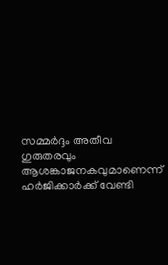സമ്മർദ്ദം അതീവ ഗുരുതരവും ആശങ്കാജനകവുമാണെന്ന് ഹർജിക്കാർക്ക് വേണ്ടി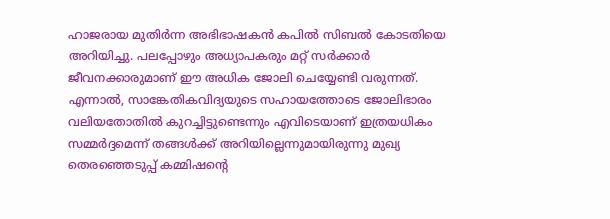ഹാജരായ മുതിർന്ന അഭിഭാഷകൻ കപിൽ സിബൽ കോടതിയെ അറിയിച്ചു. പലപ്പോഴും അധ്യാപകരും മറ്റ് സർക്കാർ ജീവനക്കാരുമാണ് ഈ അധിക ജോലി ചെയ്യേണ്ടി വരുന്നത്. എന്നാൽ, സാങ്കേതികവിദ്യയുടെ സഹായത്തോടെ ജോലിഭാരം വലിയതോതിൽ കുറച്ചിട്ടുണ്ടെന്നും എവിടെയാണ് ഇത്രയധികം സമ്മർദ്ദമെന്ന് തങ്ങൾക്ക് അറിയില്ലെന്നുമായിരുന്നു മുഖ്യ തെരഞ്ഞെടുപ്പ് കമ്മിഷന്റെ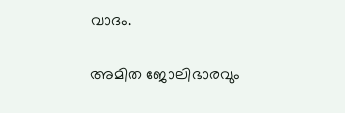വാദം.

അമിത ജോലിഭാരവും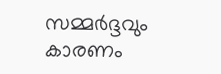സമ്മർദ്ദവും കാരണം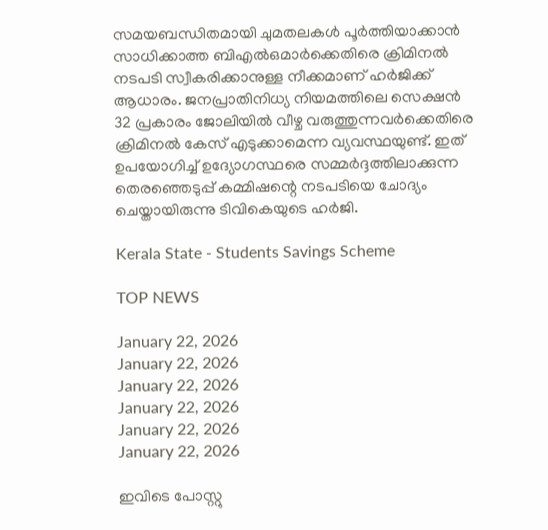സമയബന്ധിതമായി ചുമതലകൾ പൂർത്തിയാക്കാൻ സാധിക്കാത്ത ബിഎൽഒമാർക്കെതിരെ ക്രിമിനൽ നടപടി സ്വീകരിക്കാനുള്ള നീക്കമാണ് ഹർജിക്ക് ആധാരം. ജനപ്രാതിനിധ്യ നിയമത്തിലെ സെക്ഷൻ 32 പ്രകാരം ജോലിയിൽ വീഴ്ച വരുത്തുന്നവർക്കെതിരെ ക്രിമിനൽ കേസ് എടുക്കാമെന്ന വ്യവസ്ഥയുണ്ട്. ഇത് ഉപയോഗിച്ച് ഉദ്യോഗസ്ഥരെ സമ്മർദ്ദത്തിലാക്കുന്ന തെരഞ്ഞെടുപ്പ് കമ്മിഷന്റെ നടപടിയെ ചോദ്യം ചെയ്തായിരുന്നു ടിവികെയുടെ ഹര്‍ജി.

Kerala State - Students Savings Scheme

TOP NEWS

January 22, 2026
January 22, 2026
January 22, 2026
January 22, 2026
January 22, 2026
January 22, 2026

ഇവിടെ പോസ്റ്റു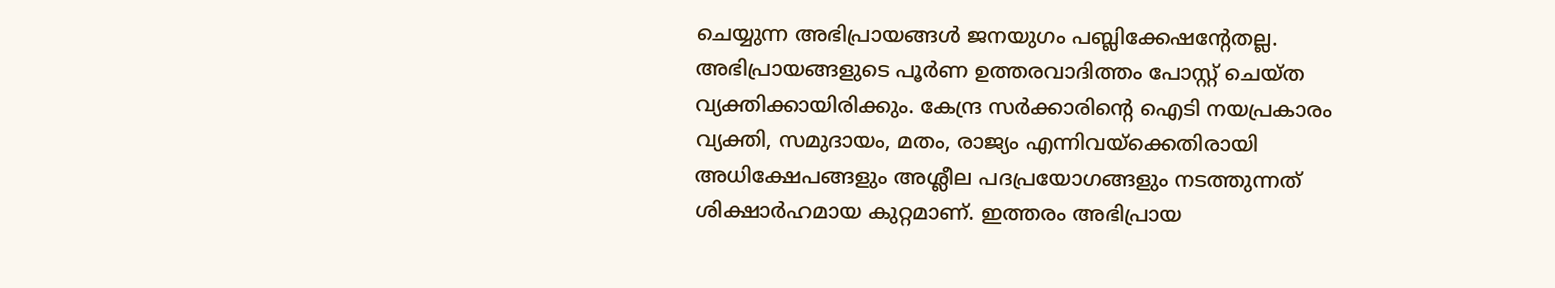ചെയ്യുന്ന അഭിപ്രായങ്ങള്‍ ജനയുഗം പബ്ലിക്കേഷന്റേതല്ല. അഭിപ്രായങ്ങളുടെ പൂര്‍ണ ഉത്തരവാദിത്തം പോസ്റ്റ് ചെയ്ത വ്യക്തിക്കായിരിക്കും. കേന്ദ്ര സര്‍ക്കാരിന്റെ ഐടി നയപ്രകാരം വ്യക്തി, സമുദായം, മതം, രാജ്യം എന്നിവയ്‌ക്കെതിരായി അധിക്ഷേപങ്ങളും അശ്ലീല പദപ്രയോഗങ്ങളും നടത്തുന്നത് ശിക്ഷാര്‍ഹമായ കുറ്റമാണ്. ഇത്തരം അഭിപ്രായ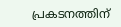പ്രകടനത്തിന്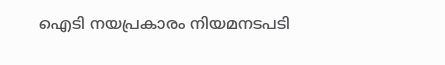ഐടി നയപ്രകാരം നിയമനടപടി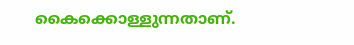കൈക്കൊള്ളുന്നതാണ്.